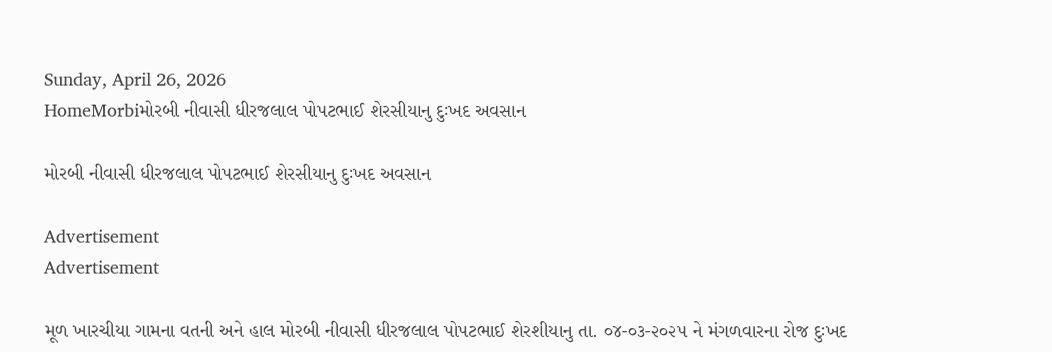Sunday, April 26, 2026
HomeMorbiમોરબી નીવાસી ધીરજલાલ પોપટભાઈ શેરસીયાનુ દુઃખદ અવસાન

મોરબી નીવાસી ધીરજલાલ પોપટભાઈ શેરસીયાનુ દુઃખદ અવસાન

Advertisement
Advertisement

મૂળ ખારચીયા ગામના વતની અને હાલ મોરબી નીવાસી ધીરજલાલ પોપટભાઈ શેરશીયાનુ તા. ૦૪-૦૩-૨૦૨૫ ને મંગળવારના રોજ દુઃખદ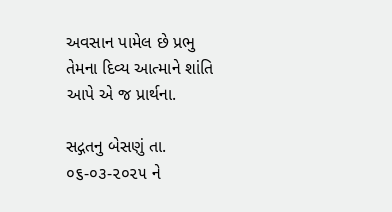અવસાન પામેલ છે પ્રભુ તેમના દિવ્ય આત્માને શાંતિ આપે એ જ પ્રાર્થના.

સદ્ગતનુ બેસણું તા. ૦૬-૦૩-૨૦૨૫ ને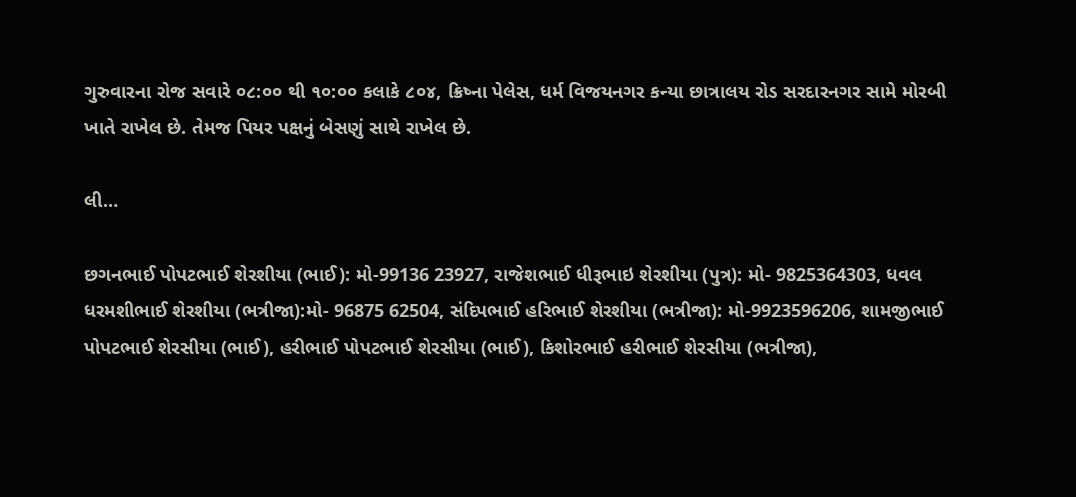ગુરુવારના રોજ સવારે ૦૮:૦૦ થી ૧૦:૦૦ કલાકે ૮૦૪, ક્રિષ્ના પેલેસ, ધર્મ વિજયનગર કન્યા છાત્રાલય રોડ સરદારનગર સામે મોરબી ખાતે રાખેલ છે. તેમજ પિયર પક્ષનું બેસણું સાથે રાખેલ છે.

લી…

છગનભાઈ પોપટભાઈ શેરશીયા (ભાઈ): મો-99136 23927, રાજેશભાઈ ધીરૂભાઇ શેરશીયા (પુત્ર): મો- 9825364303, ધવલ ધરમશીભાઈ શેરશીયા (ભત્રીજા):મો- 96875 62504, સંદિપભાઈ હરિભાઈ શેરશીયા (ભત્રીજા): મો-9923596206, શામજીભાઈ પોપટભાઈ શેરસીયા (ભાઈ), હરીભાઈ પોપટભાઈ શેરસીયા (ભાઈ), કિશોરભાઈ હરીભાઈ શેરસીયા (ભત્રીજા),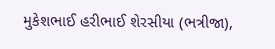મુકેશભાઈ હરીભાઈ શેરસીયા (ભત્રીજા),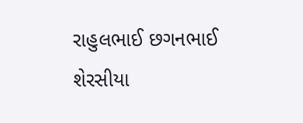રાહુલભાઈ છગનભાઈ શેરસીયા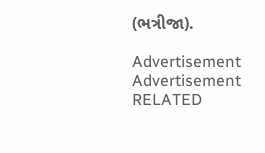(ભત્રીજા).

Advertisement
Advertisement
RELATED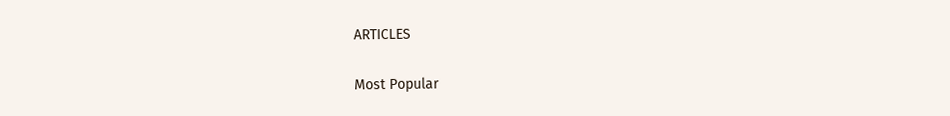ARTICLES

Most Popular